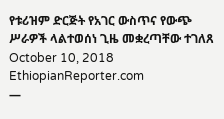የቱሪዝም ድርጅት የአገር ውስጥና የውጭ ሥራዎች ላልተወሰነ ጊዜ መቋረጣቸው ተገለጸ
October 10, 2018
EthiopianReporter.com
—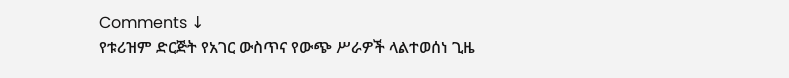Comments ↓
የቱሪዝም ድርጅት የአገር ውስጥና የውጭ ሥራዎች ላልተወሰነ ጊዜ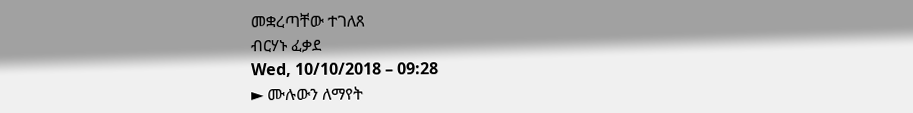መቋረጣቸው ተገለጸ
ብርሃኑ ፈቃደ
Wed, 10/10/2018 – 09:28
► ሙሉውን ለማየት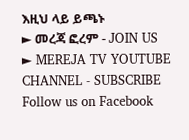እዚህ ላይ ይጫኑ
► መረጃ ፎረም - JOIN US
► MEREJA TV YOUTUBE CHANNEL - SUBSCRIBE
Follow us on Facebook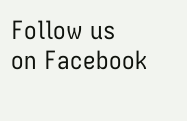Follow us on Facebook